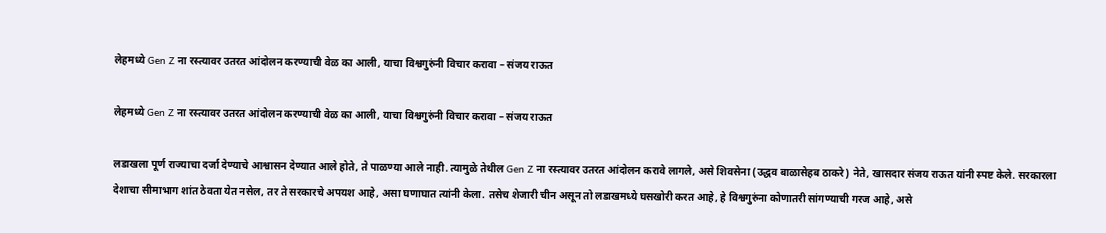लेहमध्ये Gen Z ना रस्त्यावर उतरत आंदोलन करण्याची वेळ का आली, याचा विश्वगुरुंनी विचार करावा – संजय राऊत

लेहमध्ये Gen Z ना रस्त्यावर उतरत आंदोलन करण्याची वेळ का आली, याचा विश्वगुरुंनी विचार करावा – संजय राऊत

लडाखला पूर्ण राज्याचा दर्जा देण्याचे आश्वासन देण्यात आले होते, ते पाळण्या आले नाही. त्यामुळे तेथील Gen Z ना रस्त्यावर उतरत आंदोलन करावे लागले, असे शिवसेना (उद्धव बाळासेहब ठाकरे) नेते, खासदार संजय राऊत यांनी स्पष्ट केले. सरकारला देशाचा सीमाभाग शांत ठेवता येत नसेल, तर ते सरकारचे अपयश आहे, असा घणाघात त्यांनी केला. तसेच शेजारी चीन असून तो लडाखमध्ये घसखोरी करत आहे, हे विश्वगुरुंना कोणातरी सांगण्याची गरज आहे, असे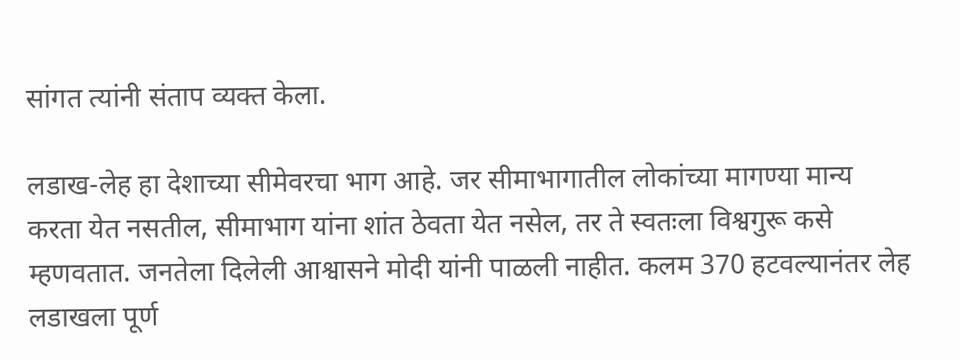सांगत त्यांनी संताप व्यक्त केला.

लडाख-लेह हा देशाच्या सीमेवरचा भाग आहे. जर सीमाभागातील लोकांच्या मागण्या मान्य करता येत नसतील, सीमाभाग यांना शांत ठेवता येत नसेल, तर ते स्वतःला विश्वगुरू कसे म्हणवतात. जनतेला दिलेली आश्वासने मोदी यांनी पाळली नाहीत. कलम 370 हटवल्यानंतर लेह लडाखला पूर्ण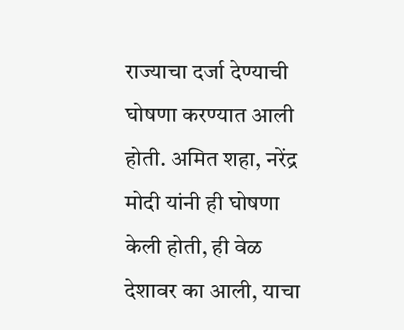राज्याचा दर्जा देण्याची घोषणा करण्यात आली होती. अमित शहा, नरेंद्र मोदी यांनी ही घोषणा केली होती, ही वेळ देशावर का आली, याचा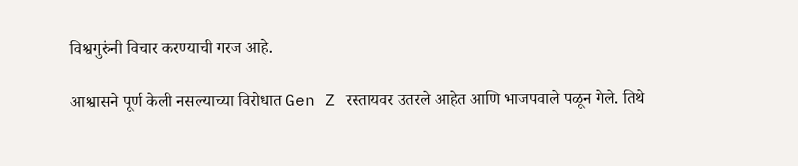विश्वगुरुंनी विचार करण्याची गरज आहे.

आश्वासने पूर्ण केली नसल्याच्या विरोधात Gen Z रस्तायवर उतरले आहेत आणि भाजपवाले पळून गेले. तिथे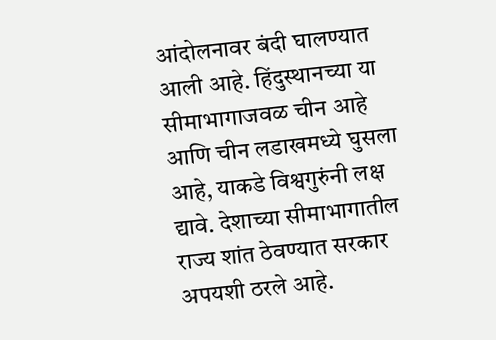आंदोलनावर बंदी घालण्यात आली आहे. हिंदुस्थानच्या या सीमाभागाजवळ चीन आहे आणि चीन लडाखमध्ये घुसला आहे, याकडे विश्वगुरुंनी लक्ष द्यावे. देशाच्या सीमाभागातील राज्य शांत ठेवण्यात सरकार अपयशी ठरले आहे.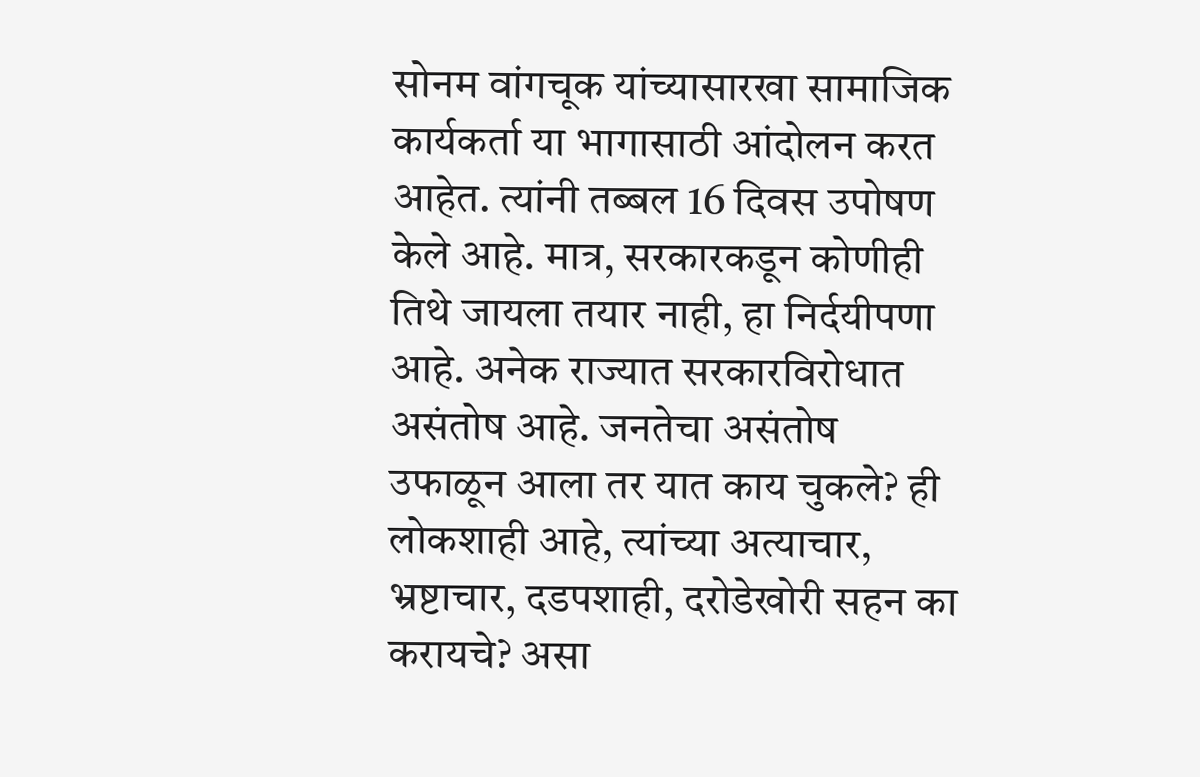सोनम वांगचूक यांच्यासारखा सामाजिक कार्यकर्ता या भागासाठी आंदोलन करत आहेत. त्यांनी तब्बल 16 दिवस उपोषण केले आहे. मात्र, सरकारकडून कोणीही तिथे जायला तयार नाही, हा निर्दयीपणा आहे. अनेक राज्यात सरकारविरोधात असंतोष आहे. जनतेचा असंतोष उफाळून आला तर यात काय चुकले? ही लोकशाही आहे, त्यांच्या अत्याचार, भ्रष्टाचार, दडपशाही, दरोडेखोरी सहन का करायचे? असा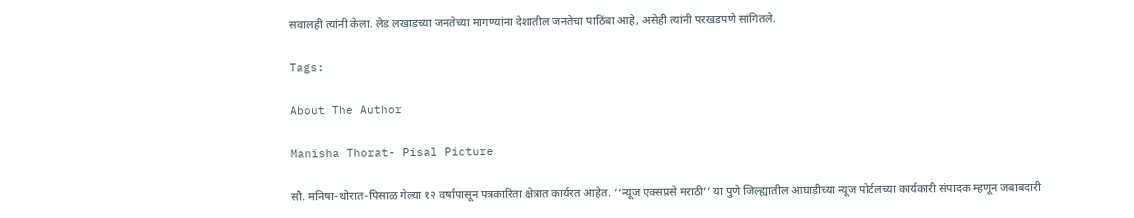सवालही त्यांनी केला. लेड लखाडच्या जनतेच्या मागण्यांना देशातील जनतेचा पाठिंबा आहे, असेही त्यांनी परखडपणे सांगितले.

Tags:

About The Author

Manisha Thorat- Pisal Picture

सौ. मनिषा-थोरात-पिसाळ गेल्या १२ वर्षांपासून पत्रकारिता क्षेत्रात कार्यरत आहेत. ‘‘न्यूज एक्सप्रसे मराठी’’ या पुणे जिल्ह्यातील आघाडीच्या न्यूज पोर्टलच्या कार्यकारी संपादक म्हणून जबाबदारी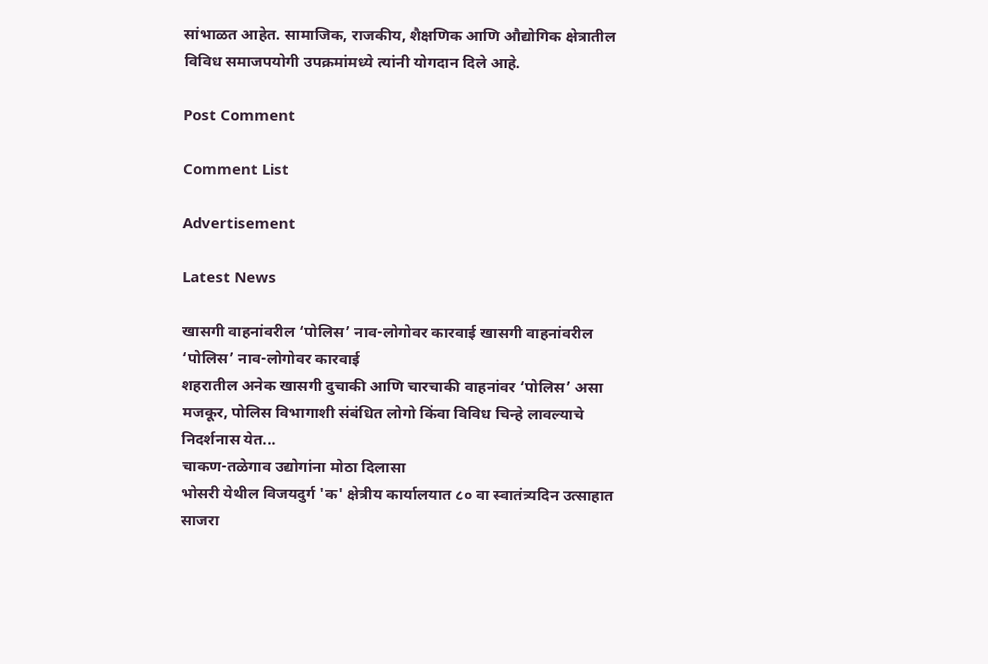सांभाळत आहेत. सामाजिक, राजकीय, शैक्षणिक आणि औद्योगिक क्षेत्रातील विविध समाजपयोगी उपक्रमांमध्ये त्यांनी योगदान दिले आहे.

Post Comment

Comment List

Advertisement

Latest News

खासगी वाहनांवरील ‘पोलिस’ नाव-लोगोवर कारवाई खासगी वाहनांवरील ‘पोलिस’ नाव-लोगोवर कारवाई
शहरातील अनेक खासगी दुचाकी आणि चारचाकी वाहनांवर ‘पोलिस’ असा मजकूर, पोलिस विभागाशी संबंधित लोगो किंवा विविध चिन्हे लावल्याचे निदर्शनास येत...
चाकण-तळेगाव उद्योगांना मोठा दिलासा
भोसरी येथील विजयदुर्ग 'क' क्षेत्रीय कार्यालयात ८० वा स्वातंत्र्यदिन उत्साहात साजरा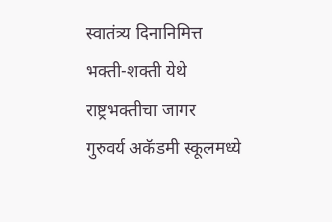स्वातंत्र्य दिनानिमित्त भक्ती-शक्ती येथे राष्ट्रभक्तीचा जागर
गुरुवर्य अकॅडमी स्कूलमध्ये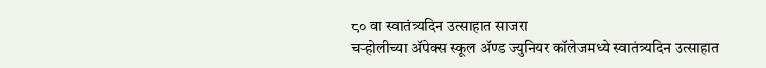८० वा स्वातंत्र्यदिन उत्साहात साजरा
चऱ्होलीच्या अ‍ॅपेक्स स्कूल अ‍ॅण्ड ज्युनियर कॉलेजमध्ये स्वातंत्र्यदिन उत्साहात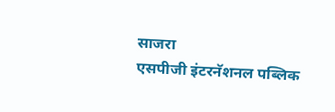साजरा
एसपीजी इंटरनॅशनल पब्लिक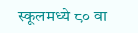स्कूलमध्ये ८० वा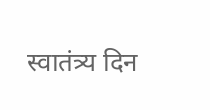स्वातंत्र्य दिन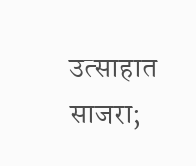उत्साहात साजरा;